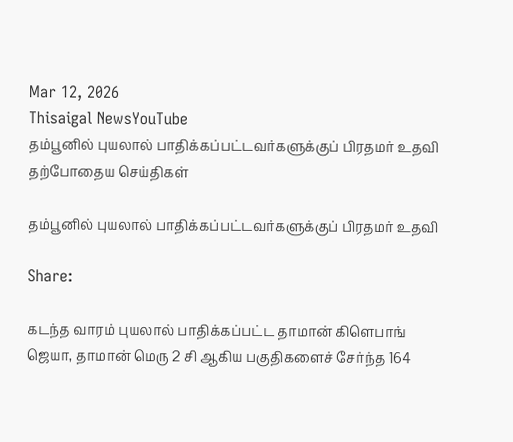Mar 12, 2026
Thisaigal NewsYouTube
தம்பூனில் புயலால் பாதிக்கப்பட்டவர்களுக்குப் பிரதமர் உதவி
தற்போதைய செய்திகள்

தம்பூனில் புயலால் பாதிக்கப்பட்டவர்களுக்குப் பிரதமர் உதவி

Share:

கடந்த வாரம் புயலால் பாதிக்கப்பட்ட தாமான் கிளெபாங் ஜெயா, தாமான் மெரு 2 சி ஆகிய பகுதிகளைச் சேர்ந்த 164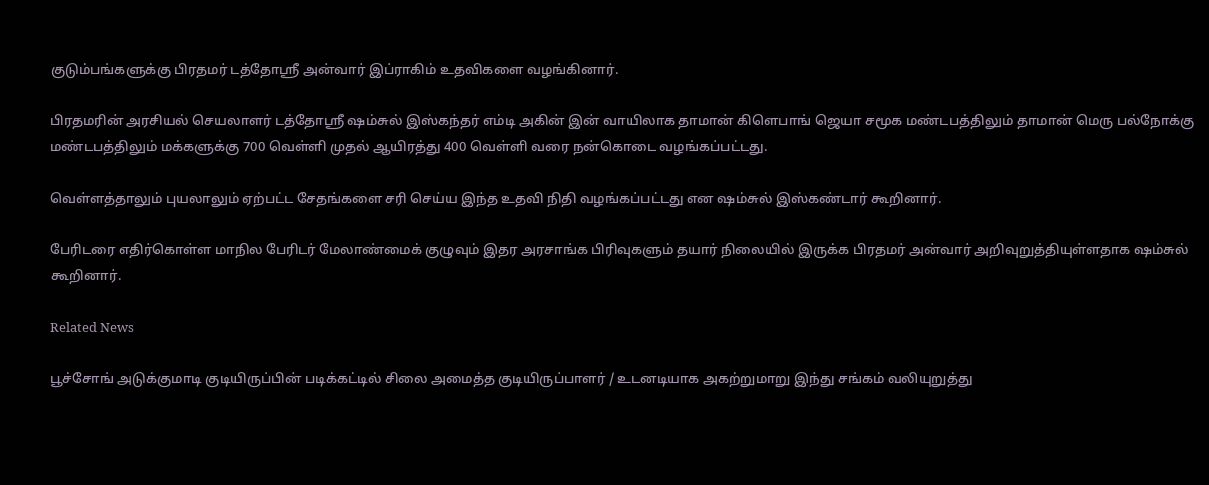குடும்பங்களுக்கு பிரதமர் டத்தோஸ்ரீ அன்வார் இப்ராகிம் உதவிகளை வழங்கினார்.

பிரதமரின் அரசியல் செயலாளர் டத்தோஸ்ரீ ஷம்சுல் இஸ்கந்தர் எம்டி அகின் இன் வாயிலாக தாமான் கிளெபாங் ஜெயா சமூக மண்டபத்திலும் தாமான் மெரு பல்நோக்கு மண்டபத்திலும் மக்களுக்கு 700 வெள்ளி முதல் ஆயிரத்து 400 வெள்ளி வரை நன்கொடை வழங்கப்பட்டது.

வெள்ளத்தாலும் புயலாலும் ஏற்பட்ட சேதங்களை சரி செய்ய இந்த உதவி நிதி வழங்கப்பட்டது என ஷம்சுல் இஸ்கண்டார் கூறினார்.

பேரிடரை எதிர்கொள்ள மாநில பேரிடர் மேலாண்மைக் குழுவும் இதர அரசாங்க பிரிவுகளும் தயார் நிலையில் இருக்க பிரதமர் அன்வார் அறிவுறுத்தியுள்ளதாக ஷம்சுல் கூறினார்.

Related News

பூச்சோங் அடுக்குமாடி குடியிருப்பின் படிக்கட்டில் சிலை அமைத்த குடியிருப்பாளர் / உடனடியாக அகற்றுமாறு இந்து சங்கம் வலியுறுத்து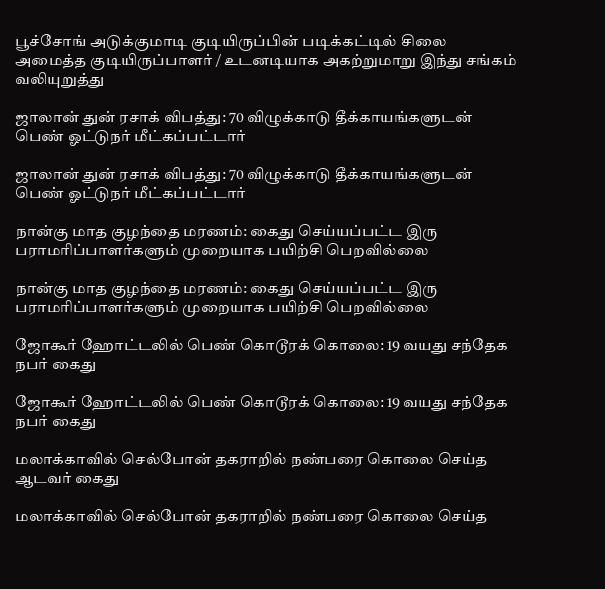பூச்சோங் அடுக்குமாடி குடியிருப்பின் படிக்கட்டில் சிலை அமைத்த குடியிருப்பாளர் / உடனடியாக அகற்றுமாறு இந்து சங்கம் வலியுறுத்து

ஜாலான் துன் ரசாக் விபத்து: 70 விழுக்காடு தீக்காயங்களுடன் பெண் ஓட்டுநர் மீட்கப்பட்டார்

ஜாலான் துன் ரசாக் விபத்து: 70 விழுக்காடு தீக்காயங்களுடன் பெண் ஓட்டுநர் மீட்கப்பட்டார்

நான்கு மாத குழந்தை மரணம்: கைது செய்யப்பட்ட இரு பராமரிப்பாளர்களும் முறையாக பயிற்சி பெறவில்லை

நான்கு மாத குழந்தை மரணம்: கைது செய்யப்பட்ட இரு பராமரிப்பாளர்களும் முறையாக பயிற்சி பெறவில்லை

ஜோகூர் ஹோட்டலில் பெண் கொடூரக் கொலை: 19 வயது சந்தேக நபர் கைது

ஜோகூர் ஹோட்டலில் பெண் கொடூரக் கொலை: 19 வயது சந்தேக நபர் கைது

மலாக்காவில் செல்போன் தகராறில் நண்பரை கொலை செய்த ஆடவர் கைது

மலாக்காவில் செல்போன் தகராறில் நண்பரை கொலை செய்த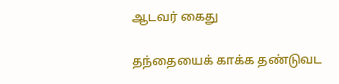ஆடவர் கைது

தந்தையைக் காக்க தண்டுவட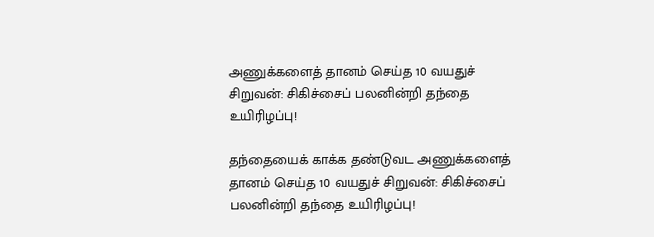அணுக்களைத் தானம் செய்த 10 வயதுச் சிறுவன்: சிகிச்சைப் பலனின்றி தந்தை உயிரிழப்பு!

தந்தையைக் காக்க தண்டுவட அணுக்களைத் தானம் செய்த 10 வயதுச் சிறுவன்: சிகிச்சைப் பலனின்றி தந்தை உயிரிழப்பு!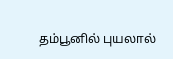தம்பூனில் புயலால்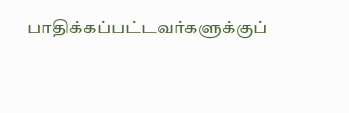பாதிக்கப்பட்டவர்களுக்குப்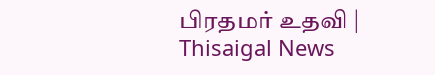பிரதமர் உதவி | Thisaigal News